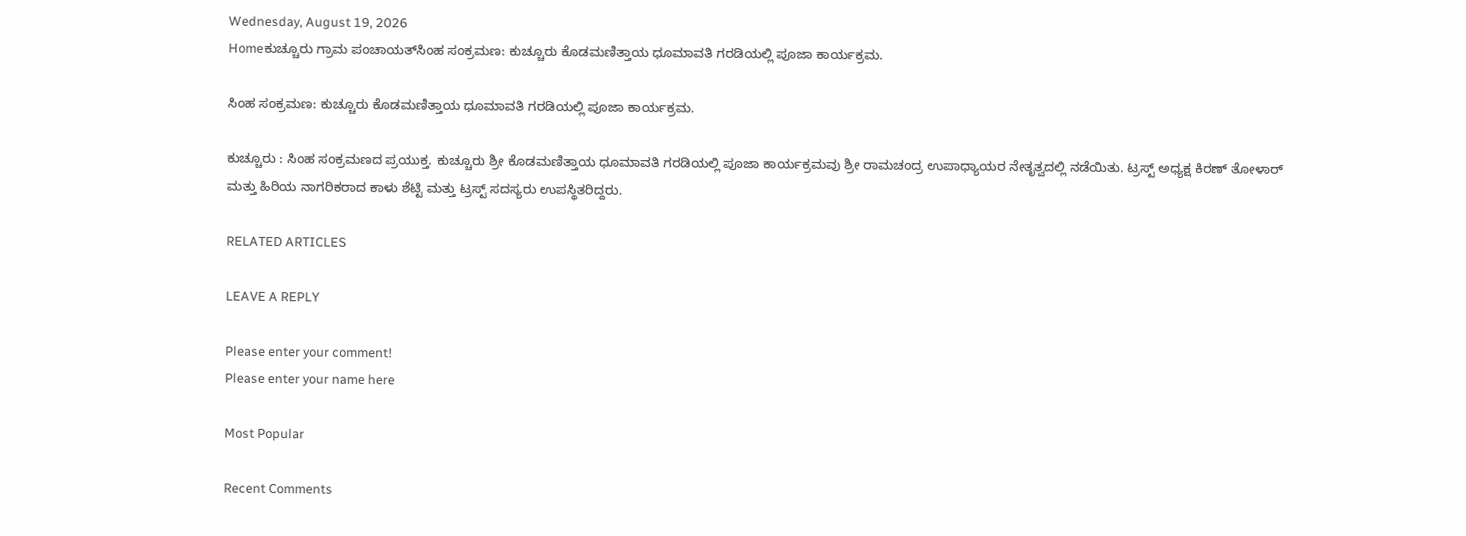Wednesday, August 19, 2026
Homeಕುಚ್ಚೂರು ಗ್ರಾಮ ಪಂಚಾಯತ್‌ಸಿಂಹ ಸಂಕ್ರಮಣ: ಕುಚ್ಚೂರು ಕೊಡಮಣಿತ್ತಾಯ ಧೂಮಾವತಿ ಗರಡಿಯಲ್ಲಿ ಪೂಜಾ ಕಾರ್ಯಕ್ರಮ.

ಸಿಂಹ ಸಂಕ್ರಮಣ: ಕುಚ್ಚೂರು ಕೊಡಮಣಿತ್ತಾಯ ಧೂಮಾವತಿ ಗರಡಿಯಲ್ಲಿ ಪೂಜಾ ಕಾರ್ಯಕ್ರಮ.

ಕುಚ್ಚೂರು : ಸಿಂಹ ಸಂಕ್ರಮಣದ ಪ್ರಯುಕ್ತ. ಕುಚ್ಚೂರು ಶ್ರೀ ಕೊಡಮಣಿತ್ತಾಯ ಧೂಮಾವತಿ ಗರಡಿಯಲ್ಲಿ ಪೂಜಾ ಕಾರ್ಯಕ್ರಮವು ಶ್ರೀ ರಾಮಚಂದ್ರ ಉಪಾಧ್ಯಾಯರ ನೇತೃತ್ವದಲ್ಲಿ ನಡೆಯಿತು. ಟ್ರಸ್ಟ್ ಅಧ್ಯಕ್ಷ ಕಿರಣ್ ತೋಳಾರ್ ಮತ್ತು ಹಿರಿಯ ನಾಗರಿಕರಾದ ಕಾಳು ಶೆಟ್ಟಿ ಮತ್ತು ಟ್ರಸ್ಟ್ ಸದಸ್ಯರು ಉಪಸ್ಥಿತರಿದ್ದರು.

RELATED ARTICLES

LEAVE A REPLY

Please enter your comment!
Please enter your name here

Most Popular

Recent Comments